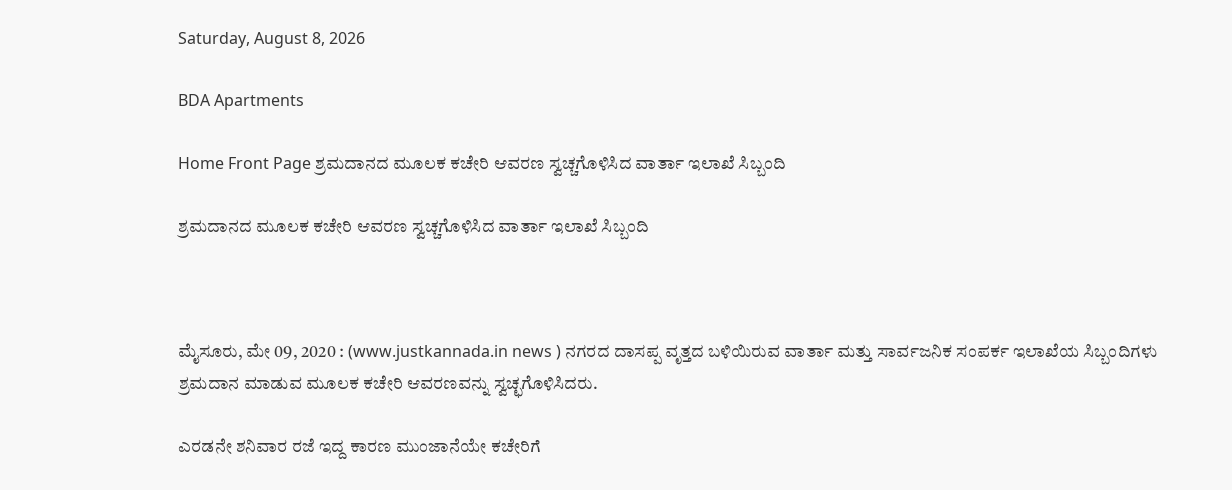Saturday, August 8, 2026

BDA Apartments

Home Front Page ಶ್ರಮದಾನದ ಮೂಲಕ ಕಚೇರಿ ಆವರಣ ಸ್ವಚ್ಚಗೊಳಿಸಿದ ವಾರ್ತಾ ಇಲಾಖೆ ಸಿಬ್ಬಂದಿ

ಶ್ರಮದಾನದ ಮೂಲಕ ಕಚೇರಿ ಆವರಣ ಸ್ವಚ್ಚಗೊಳಿಸಿದ ವಾರ್ತಾ ಇಲಾಖೆ ಸಿಬ್ಬಂದಿ



ಮೈಸೂರು, ಮೇ 09, 2020 : (www.justkannada.in news ) ನಗರದ ದಾಸಪ್ಪ ವೃತ್ತದ ಬಳಿಯಿರುವ ವಾರ್ತಾ ಮತ್ತು ಸಾರ್ವಜನಿಕ ಸಂಪರ್ಕ ಇಲಾಖೆಯ ಸಿಬ್ಬಂದಿಗಳು ಶ್ರಮದಾನ ಮಾಡುವ ಮೂಲಕ ಕಚೇರಿ ಆವರಣವನ್ನು ಸ್ವಚ್ಛಗೊಳಿಸಿದರು‌.

ಎರಡನೇ ಶನಿವಾರ ರಜೆ ಇದ್ದ ಕಾರಣ ಮುಂಜಾನೆಯೇ ಕಚೇರಿಗೆ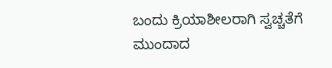ಬಂದು ಕ್ರಿಯಾಶೀಲರಾಗಿ ಸ್ವಚ್ಚತೆಗೆ ಮುಂದಾದ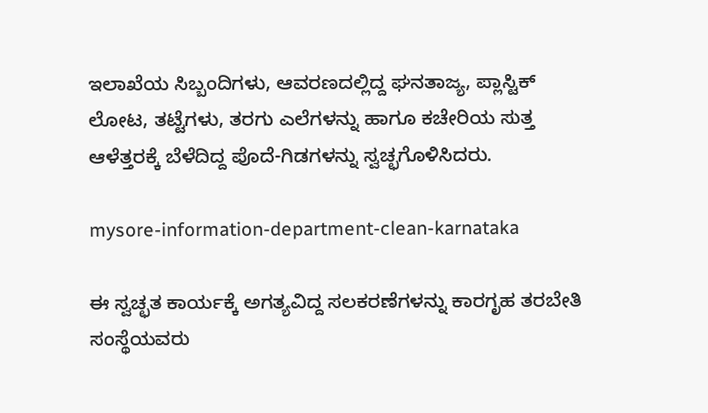ಇಲಾಖೆಯ ಸಿಬ್ಬಂದಿಗಳು, ಆವರಣದಲ್ಲಿದ್ದ ಘನತಾಜ್ಯ, ಪ್ಲಾಸ್ಟಿಕ್ ಲೋಟ, ತಟ್ಟೆಗಳು, ತರಗು ಎಲೆಗಳನ್ನು ಹಾಗೂ ಕಚೇರಿಯ ಸುತ್ತ ಆಳೆತ್ತರಕ್ಕೆ ಬೆಳೆದಿದ್ದ ಪೊದೆ-ಗಿಡಗಳನ್ನು ಸ್ವಚ್ಛಗೊಳಿಸಿದರು‌.

mysore-information-department-clean-karnataka

ಈ ಸ್ವಚ್ಛತ ಕಾರ್ಯಕ್ಕೆ ಅಗತ್ಯವಿದ್ದ ಸಲಕರಣೆಗಳನ್ನು ಕಾರಗೃಹ ತರಬೇತಿ ಸಂಸ್ಥೆಯವರು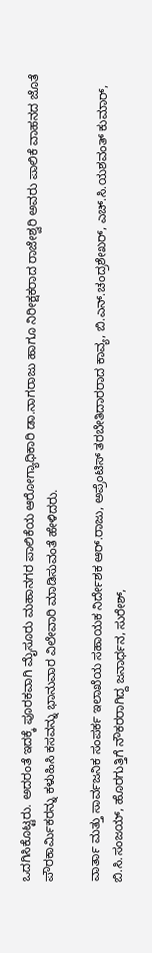ಒದಗಿಸಿಕೊಟ್ಟರು. ಅದರಂತೆ ಇದಕ್ಕೆ ಪೂರಕವಾಗಿ ಮೈಸೂರು ಮಹಾನಗರ ಪಾಲಿಕೆಯ ಆರೋಗ್ಯಾಧಿಕಾರಿ ಡಾ.ನಾಗರಾಜು ಹಾಗೂ ನಿರೀಕ್ಷಕರಾದ ರಾಜೇಶ್ವರಿ ಅವರು ಪಾಲಿಕೆ ವಾಹನದ ಜೊತೆ ಪೌರಕಾರ್ಮಿಕರನ್ನು ಕಳುಹಿಸಿ ಕಸವನ್ನು ಭಾನುವಾರ ವಿಲೇವಾರಿ ಮಾಡಿಸುವಂತೆ ಹೇಳಿದರು.

ವಾರ್ತಾ ಮತ್ತು ಸಾರ್ವಜನಿಕ ಸಂಪರ್ಕ ಇಲಾಖೆಯ ಸಹಾಯಕ ನಿರ್ದೇಶಕ ಆರ್.ರಾಜು, ಅಪ್ರೆಂಟಿಸ್ ತರಬೇತಿದಾರರಾದ ಕಾವ್ಯ, ಬಿ.ಎನ್.ಚಂದ್ರಶೇಖರ್, ಎಚ್.ಸಿ.ಯಶವಂತ್ ಕುಮಾರ್, ಬಿ.ಸಿ.ಸಂಜಯ್, ಹೊರಗುತ್ತಿಗೆ ನೌಕರರಾಗಿದ್ದ ಜನಾರ್ಧನ, ಸುರೇಶ್,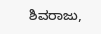ಶಿವರಾಜು,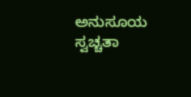ಅನುಸೂಯ ಸ್ವಚ್ಚತಾ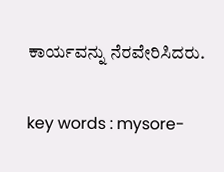ಕಾರ್ಯವನ್ನು ನೆರವೇರಿಸಿದರು.

key words : mysore-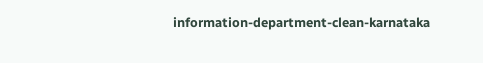information-department-clean-karnataka